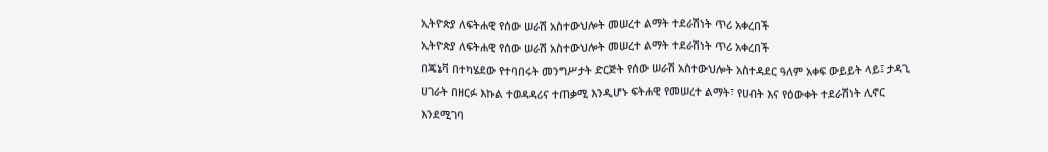ኢትዮጵያ ለፍትሐዊ የሰው ሠራሽ አስተውህሎት መሠረተ ልማት ተደራሽነት ጥሪ አቀረበች
ኢትዮጵያ ለፍትሐዊ የሰው ሠራሽ አስተውህሎት መሠረተ ልማት ተደራሽነት ጥሪ አቀረበች
በጄኔቫ በተካሄደው የተባበሩት መንግሥታት ድርጅት የሰው ሠራሽ አስተውህሎት አስተዳደር ዓለም አቀፍ ውይይት ላይ፤ ታዳጊ ሀገራት በዘርፉ እኩል ተወዳዳሪና ተጠቃሚ እንዲሆኑ ፍትሐዊ የመሠረተ ልማት፣ የሀብት እና የዕውቀት ተደራሽነት ሊኖር እንደሚገባ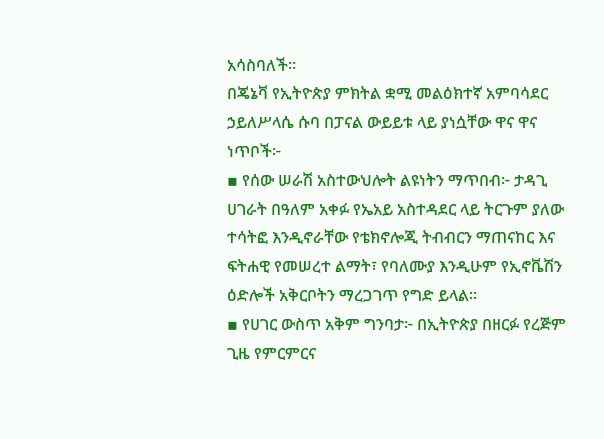አሳስባለች።
በጄኔቫ የኢትዮጵያ ምክትል ቋሚ መልዕክተኛ አምባሳደር ኃይለሥላሴ ሱባ በፓናል ውይይቱ ላይ ያነሷቸው ዋና ዋና ነጥቦች፦
▪ የሰው ሠራሽ አስተውህሎት ልዩነትን ማጥበብ፦ ታዳጊ ሀገራት በዓለም አቀፉ የኤአይ አስተዳደር ላይ ትርጉም ያለው ተሳትፎ እንዲኖራቸው የቴክኖሎጂ ትብብርን ማጠናከር እና ፍትሐዊ የመሠረተ ልማት፣ የባለሙያ እንዲሁም የኢኖቬሽን ዕድሎች አቅርቦትን ማረጋገጥ የግድ ይላል።
▪ የሀገር ውስጥ አቅም ግንባታ፦ በኢትዮጵያ በዘርፉ የረጅም ጊዜ የምርምርና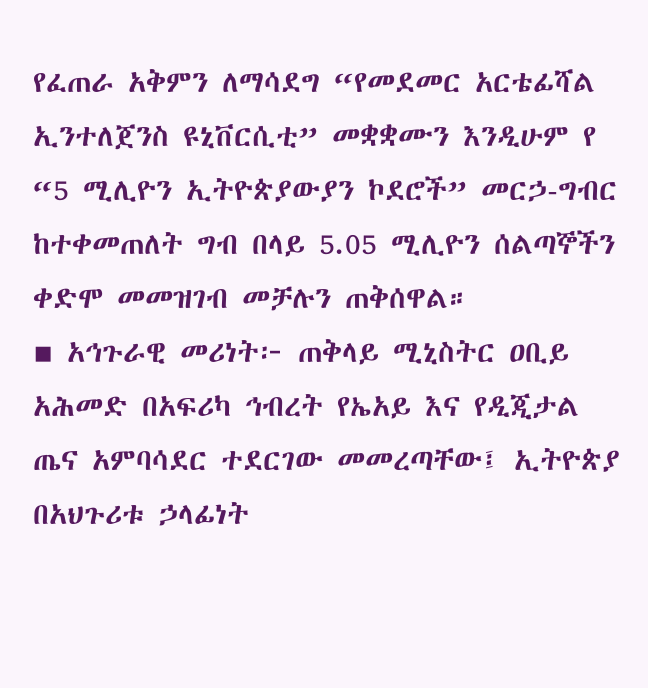የፈጠራ አቅምን ለማሳደግ “የመደመር አርቴፊሻል ኢንተለጀንስ ዩኒቨርሲቲ” መቋቋሙን እንዲሁም የ “5 ሚሊዮን ኢትዮጵያውያን ኮደሮች” መርኃ-ግብር ከተቀመጠለት ግብ በላይ 5.05 ሚሊዮን ሰልጣኞችን ቀድሞ መመዝገብ መቻሉን ጠቅሰዋል።
▪ አኅጉራዊ መሪነት፦ ጠቅላይ ሚኒስትር ዐቢይ አሕመድ በአፍሪካ ኅብረት የኤአይ እና የዲጂታል ጤና አምባሳደር ተደርገው መመረጣቸው፤ ኢትዮጵያ በአህጉሪቱ ኃላፊነት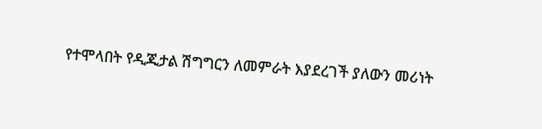የተሞላበት የዲጂታል ሽግግርን ለመምራት እያደረገች ያለውን መሪነት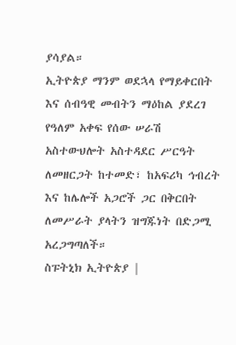ያሳያል።
ኢትዮጵያ ማንም ወደኋላ የማይቀርበት እና ሰብዓዊ መብትን ማዕከል ያደረገ የዓለም አቀፍ የሰው ሠራሽ አስተውህሎት አስተዳደር ሥርዓት ለመዘርጋት ከተመድ፣ ከአፍሪካ ኅብረት እና ከሌሎች አጋሮች ጋር በቅርበት ለመሥራት ያላትን ዝግጁነት በድጋሚ አረጋግጣለች።
ስፑትኒክ ኢትዮጵያ |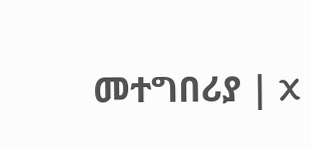መተግበሪያ | X